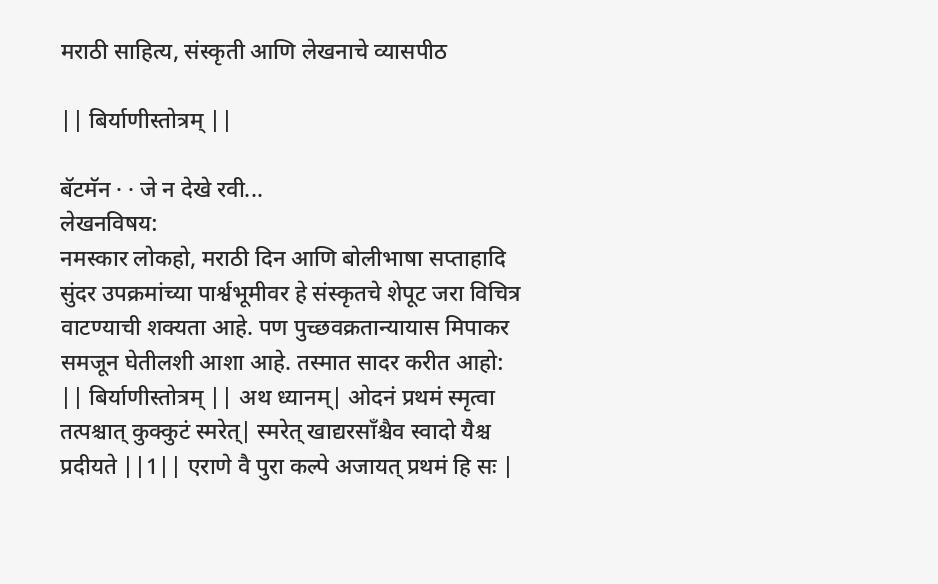मराठी साहित्य, संस्कृती आणि लेखनाचे व्यासपीठ

|| बिर्याणीस्तोत्रम् ||

बॅटमॅन · · जे न देखे रवी...
लेखनविषय:
नमस्कार लोकहो, मराठी दिन आणि बोलीभाषा सप्ताहादि सुंदर उपक्रमांच्या पार्श्वभूमीवर हे संस्कृतचे शेपूट जरा विचित्र वाटण्याची शक्यता आहे. पण पुच्छवक्रतान्यायास मिपाकर समजून घेतीलशी आशा आहे. तस्मात सादर करीत आहो: || बिर्याणीस्तोत्रम् || अथ ध्यानम्| ओदनं प्रथमं स्मृत्वा तत्पश्चात् कुक्कुटं स्मरेत्| स्मरेत् खाद्यरसाँश्चैव स्वादो यैश्च प्रदीयते ||1|| एराणे वै पुरा कल्पे अजायत् प्रथमं हि सः |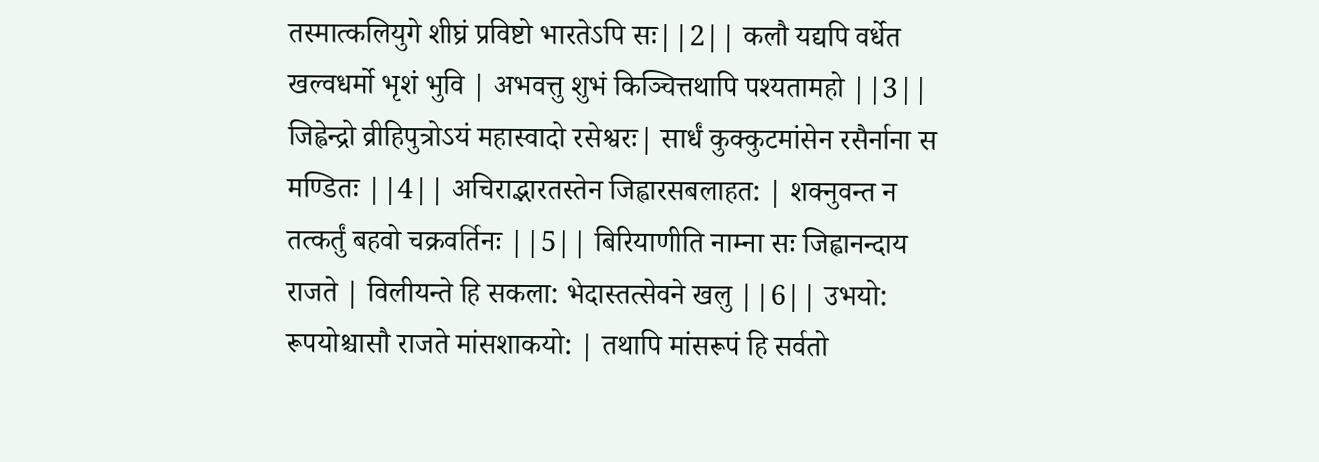तस्मात्कलियुगे शीघ्रं प्रविष्टो भारतेऽपि सः||2|| कलौ यद्यपि वर्धेत खल्वधर्मो भृशं भुवि | अभवत्तु शुभं किञ्चित्तथापि पश्यतामहो ||3|| जिह्वेन्द्रो व्रीहिपुत्रोऽयं महास्वादो रसेश्वरः| सार्धं कुक्कुटमांसेन रसैर्नाना स मण्डितः ||4|| अचिराद्भारतस्तेन जिह्वारसबलाहत: | शक्नुवन्त न तत्कर्तुं बहवो चक्रवर्तिनः ||5|| बिरियाणीति नाम्ना सः जिह्वानन्दाय राजते | विलीयन्ते हि सकला: भेदास्तत्सेवने खलु ||6|| उभयो: रूपयोश्चासौ राजते मांसशाकयो: | तथापि मांसरूपं हि सर्वतो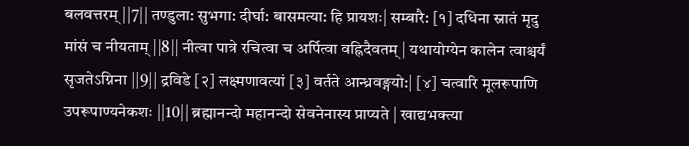बलवत्तरम् ||7|| तण्डुला: सुभगा: दीर्घा: बासमत्या: हि प्रायशः| सम्बारै: [१] दधिना स्नातं मृदु मांसं च नीयताम् ||8|| नीत्वा पात्रे रचित्वा च अर्पित्वा वह्निदैवतम् | यथायोग्येन कालेन त्वाश्चर्यं सृजतेऽग्निना ||9|| द्रविडे [२] लक्ष्मणावत्यां [३] वर्तते आन्ध्रवङ्गयो:| [४] चत्वारि मूलरूपाणि उपरूपाण्यनेकशः ||10|| ब्रह्मानन्दो महानन्दो सेवनेनास्य प्राप्यते | खाद्यभक्त्या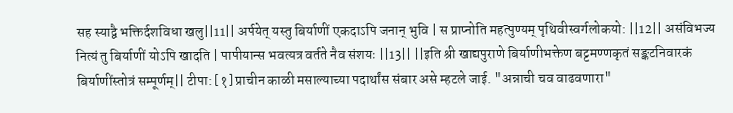सह स्याद्वै भक्तिर्दशविधा खलु||11|| अर्पयेत् यस्तु बिर्याणीं एकदाऽपि जनान् भुवि | स प्राप्नोति महत्पुण्यम् पृथिवीस्वर्गलोकयो: ||12|| असंविभज्य नित्यं तु बिर्याणीं योऽपि खादति | पापीयान्स भवत्यत्र वर्तते नैव संशयः ||13|| ||इति श्री खाद्यपुराणे बिर्याणीभक्तेण बट्टमण्णकृतं सङ्कटनिवारकं बिर्याणींस्तोत्रं सम्पूर्णम्|| टीपा: [१] प्राचीन काळी मसाल्याच्या पदार्थांस संबार असे म्हटले जाई. "अन्नाची चव वाढवणारा"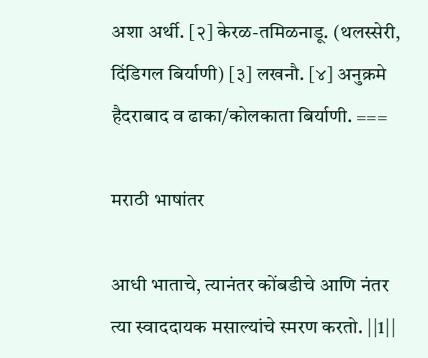अशा अर्थी. [२] केरळ-तमिळनाडू. (थलस्सेरी, दिंडिगल बिर्याणी) [३] लखनौ. [४] अनुक्रमे हैदराबाद व ढाका/कोलकाता बिर्याणी. ===

मराठी भाषांतर

आधी भाताचे, त्यानंतर कोंबडीचे आणि नंतर त्या स्वाददायक मसाल्यांचे स्मरण करतो. ||1||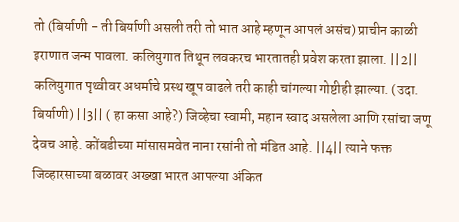तो (बिर्याणी - ती बिर्याणी असली तरी तो भात आहे म्हणून आपलं असंच) प्राचीन काळी इराणात जन्म पावला. कलियुगात तिथून लवकरच भारतातही प्रवेश करता झाला. ||2|| कलियुगात पृथ्वीवर अधर्माचे प्रस्थ खूप वाढले तरी काही चांगल्या गोष्टीही झाल्या. (उदा. बिर्याणी) ||3|| ( हा कसा आहे?) जिव्हेचा स्वामी, महान स्वाद असलेला आणि रसांचा जणू देवच आहे. कोंबडीच्या मांसासमवेत नाना रसांनी तो मंडित आहे. ||4|| त्याने फक्त जिव्हारसाच्या बळावर अख्खा भारत आपल्या अंकित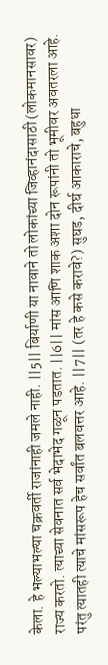केला. हे भल्याभल्या चक्रवर्ती राजांनाही जमले नाही. ||5|| बिर्याणी या नावाने तो लोकांच्या जिव्हानंदासाठी (लोकमानसावर) राज्य करतो. त्याच्या सेवनात सर्व भेदाभेद गळून पडतात. ||6|| मांस आणि शाक अशा दोन रूपांनी तो भूमीवर अवतरला आहे. परंतु त्यातही त्याचे मांसरूप हेच सर्वांत बलवत्तर आहे. ||7|| (तर हे कसे करावे?) सुघड, दीर्घ आकाराचे, बहुधा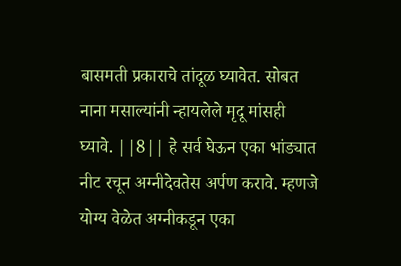बासमती प्रकाराचे तांदूळ घ्यावेत. सोबत नाना मसाल्यांनी न्हायलेले मृदू मांसही घ्यावे. ||8|| हे सर्व घेऊन एका भांड्यात नीट रचून अग्नीदेवतेस अर्पण करावे. म्हणजे योग्य वेळेत अग्नीकडून एका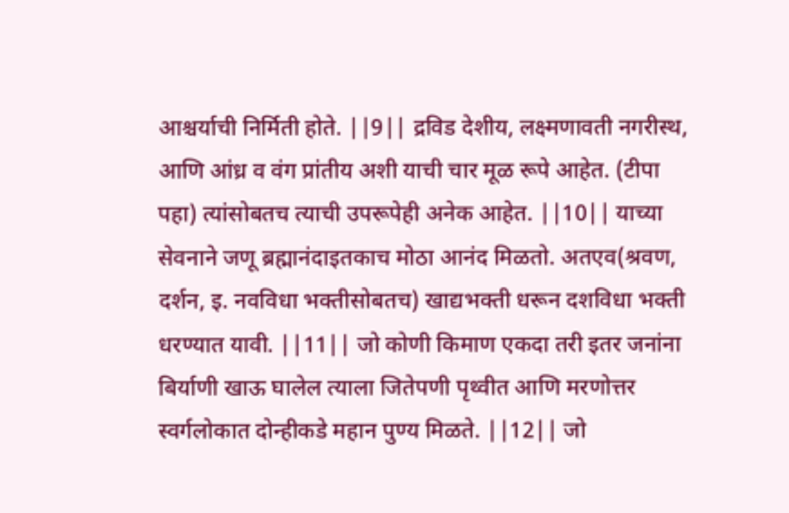आश्चर्याची निर्मिती होते. ||9|| द्रविड देशीय, लक्ष्मणावती नगरीस्थ, आणि आंध्र व वंग प्रांतीय अशी याची चार मूळ रूपे आहेत. (टीपा पहा) त्यांसोबतच त्याची उपरूपेही अनेक आहेत. ||10|| याच्या सेवनाने जणू ब्रह्मानंदाइतकाच मोठा आनंद मिळतो. अतएव(श्रवण, दर्शन, इ. नवविधा भक्तीसोबतच) खाद्यभक्ती धरून दशविधा भक्ती धरण्यात यावी. ||11|| जो कोणी किमाण एकदा तरी इतर जनांना बिर्याणी खाऊ घालेल त्याला जितेपणी पृथ्वीत आणि मरणोत्तर स्वर्गलोकात दोन्हीकडे महान पुण्य मिळते. ||12|| जो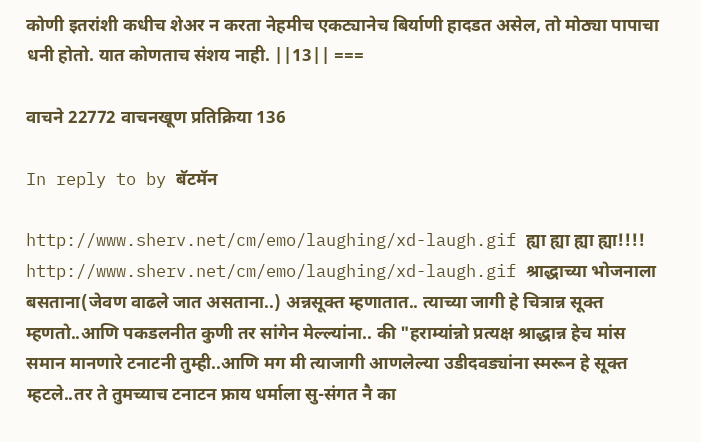कोणी इतरांशी कधीच शेअर न करता नेहमीच एकट्यानेच बिर्याणी हादडत असेल, तो मोठ्या पापाचा धनी होतो. यात कोणताच संशय नाही. ||13|| ===

वाचने 22772 वाचनखूण प्रतिक्रिया 136

In reply to by बॅटमॅन

http://www.sherv.net/cm/emo/laughing/xd-laugh.gif ह्या ह्या ह्या ह्या!!!! http://www.sherv.net/cm/emo/laughing/xd-laugh.gif श्राद्धाच्या भोजनाला बसताना(जेवण वाढले जात असताना..) अन्नसूक्त म्हणातात.. त्याच्या जागी हे चित्रान्न सूक्त म्हणतो..आणि पकडलनीत कुणी तर सांगेन मेल्ल्यांना.. की "हराम्यांन्नो प्रत्यक्ष श्राद्धान्न हेच मांस समान मानणारे टनाटनी तुम्ही..आणि मग मी त्याजागी आणलेल्या उडीदवड्यांना स्मरून हे सूक्त म्हटले..तर ते तुमच्याच टनाटन फ्राय धर्माला सु-संगत नै का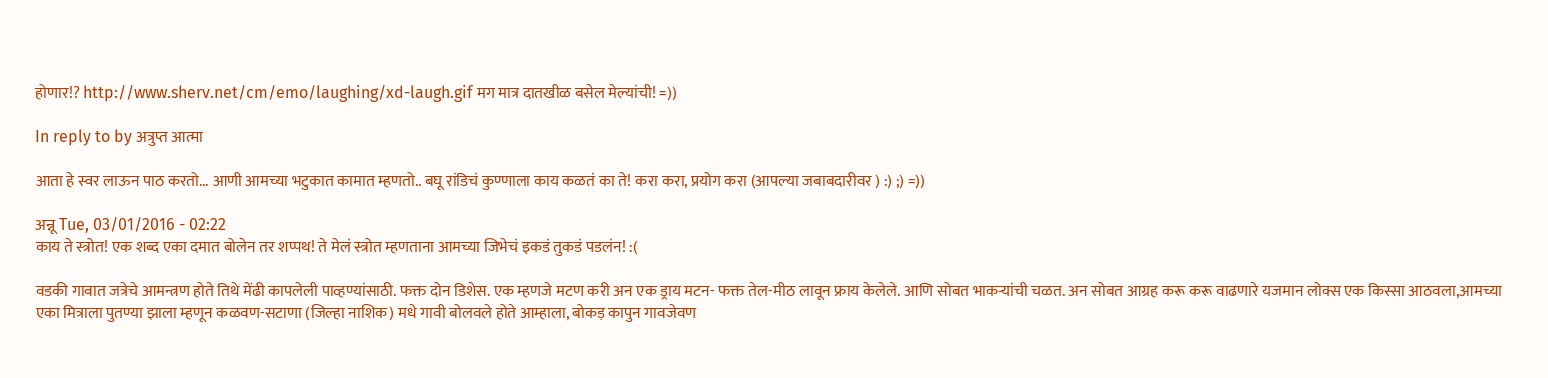होणार!? http://www.sherv.net/cm/emo/laughing/xd-laugh.gif मग मात्र दातखीळ बसेल मेल्यांची! =))

In reply to by अत्रुप्त आत्मा

आता हे स्वर लाऊन पाठ करतो... आणी आमच्या भटुकात कामात म्हणतो.. बघू रांडिचं कुण्णाला काय कळतं का ते! करा करा, प्रयोग करा (आपल्या जबाबदारीवर ) :) ;) =))

अन्नू Tue, 03/01/2016 - 02:22
काय ते स्त्रोत! एक शब्द एका दमात बोलेन तर शप्पथ! ते मेलं स्त्रोत म्हणताना आमच्या जिभेचं इकडं तुकडं पडलंन! :(

वडकी गावात जत्रेचे आमन्त्रण होते तिथे मेंढी कापलेली पाव्हण्यांसाठी. फक्त दोन डिशेस. एक म्हणजे मटण करी अन एक ड्राय मटन- फक्त तेल-मीठ लावून फ्राय केलेले. आणि सोबत भाकर्‍यांची चळत. अन सोबत आग्रह करू करू वाढणारे यजमान लोक्स एक किस्सा आठवला,आमच्या एका मित्राला पुतण्या झाला म्हणून कळवण-सटाणा (जिल्हा नाशिक) मधे गावी बोलवले होते आम्हाला, बोकड़ कापुन गावजेवण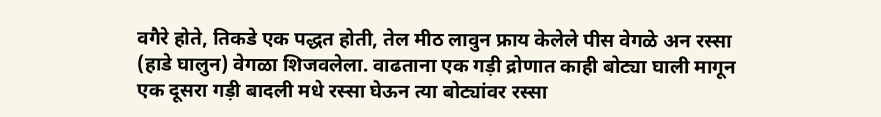वगैरे होते, तिकडे एक पद्धत होती, तेल मीठ लावुन फ्राय केलेले पीस वेगळे अन रस्सा (हाडे घालुन) वेगळा शिजवलेला. वाढताना एक गड़ी द्रोणात काही बोट्या घाली मागून एक दूसरा गड़ी बादली मधे रस्सा घेऊन त्या बोट्यांवर रस्सा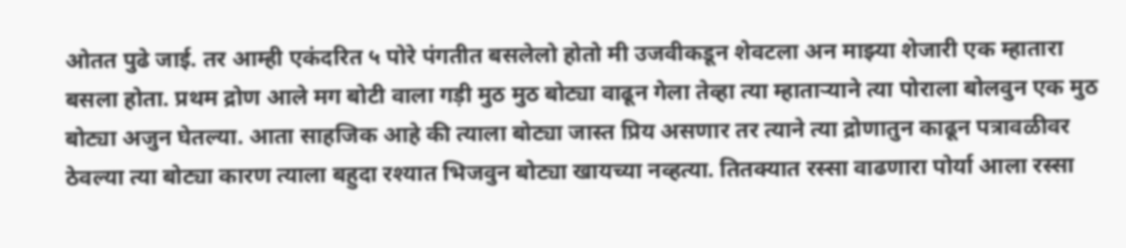ओतत पुढे जाई. तर आम्ही एकंदरित ५ पोरे पंगतीत बसलेलो होतो मी उजवीकडून शेवटला अन माझ्या शेजारी एक म्हातारा बसला होता. प्रथम द्रोण आले मग बोटी वाला गड़ी मुठ मुठ बोट्या वाढून गेला तेव्हा त्या म्हाताऱ्याने त्या पोराला बोलवुन एक मुठ बोट्या अजुन घेतल्या. आता साहजिक आहे की त्याला बोट्या जास्त प्रिय असणार तर त्याने त्या द्रोणातुन काढून पत्रावळीवर ठेवल्या त्या बोट्या कारण त्याला बहुदा रश्यात भिजवुन बोट्या खायच्या नव्हत्या. तितक्यात रस्सा वाढणारा पोर्या आला रस्सा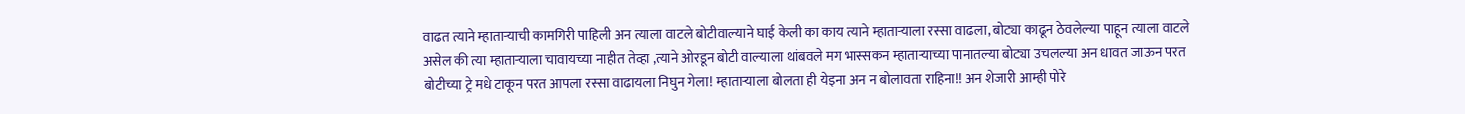वाढत त्याने म्हाताऱ्याची कामगिरी पाहिली अन त्याला वाटले बोटीवाल्याने घाई केली का काय त्याने म्हाताऱ्याला रस्सा वाढला, बोट्या काढून ठेवलेल्या पाहून त्याला वाटले असेल की त्या म्हाताऱ्याला चावायच्या नाहीत तेव्हा ,त्याने ओरडून बोटी वाल्याला थांबवले मग भास्सकन म्हाताऱ्याच्या पानातल्या बोट्या उचलल्या अन धावत जाऊन परत बोटीच्या ट्रे मधे टाकून परत आपला रस्सा वाढायला निघुन गेला! म्हाताऱ्याला बोलता ही येइना अन न बोलावता राहिना!! अन शेजारी आम्ही पोरे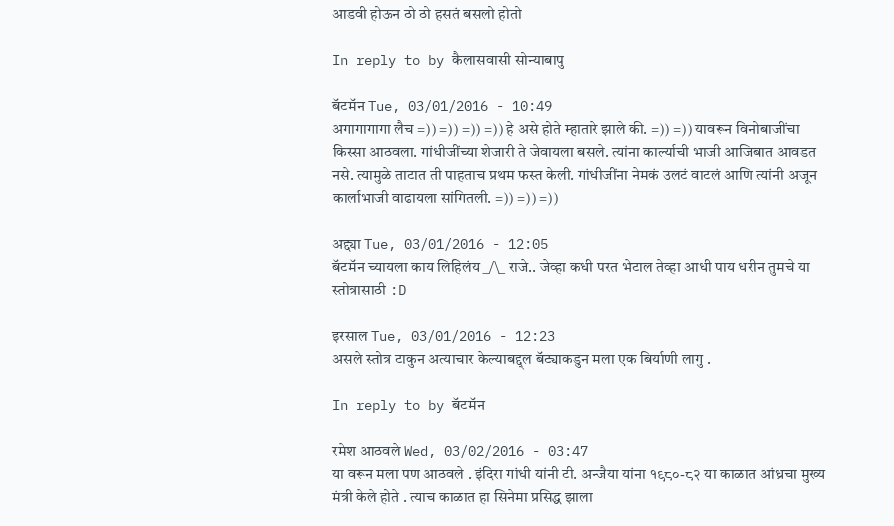आडवी होऊन ठो ठो हसतं बसलो होतो

In reply to by कैलासवासी सोन्याबापु

बॅटमॅन Tue, 03/01/2016 - 10:49
अगागागागा लैच =)) =)) =)) =)) हे असे होते म्हातारे झाले की. =)) =)) यावरून विनोबाजींचा किस्सा आठवला. गांधीजींच्या शेजारी ते जेवायला बसले. त्यांना कार्ल्याची भाजी आजिबात आवडत नसे. त्यामुळे ताटात ती पाहताच प्रथम फस्त केली. गांधीजींना नेमकं उलटं वाटलं आणि त्यांनी अजून कार्लाभाजी वाढायला सांगितली. =)) =)) =))

अद्द्या Tue, 03/01/2016 - 12:05
बॅटमॅन च्यायला काय लिहिलंय _/\_ राजे.. जेव्हा कधी परत भेटाल तेव्हा आधी पाय धरीन तुमचे या स्तोत्रासाठी :D

इरसाल Tue, 03/01/2016 - 12:23
असले स्तोत्र टाकुन अत्याचार केल्याबद्द्ल बॅट्याकडुन मला एक बिर्याणी लागु .

In reply to by बॅटमॅन

रमेश आठवले Wed, 03/02/2016 - 03:47
या वरून मला पण आठवले . इंदिरा गांधी यांनी टी. अन्जैया यांना १९८०-८२ या काळात आंध्रचा मुख्य मंत्री केले होते . त्याच काळात हा सिनेमा प्रसिद्ध झाला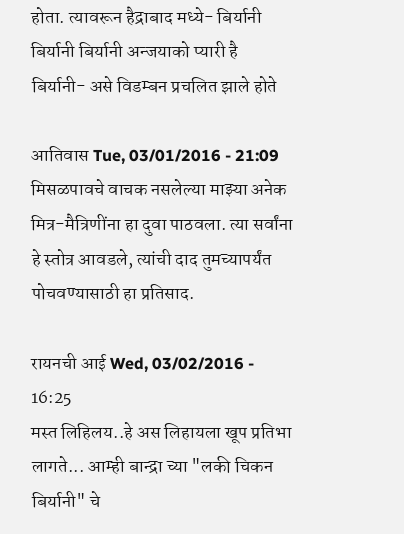होता. त्यावरून हैद्राबाद मध्ये- बिर्यानी बिर्यानी बिर्यानी अन्जयाको प्यारी है बिर्यानी- असे विडम्बन प्रचलित झाले होते

आतिवास Tue, 03/01/2016 - 21:09
मिसळपावचे वाचक नसलेल्या माझ्या अनेक मित्र-मैत्रिणींना हा दुवा पाठवला. त्या सर्वांना हे स्तोत्र आवडले, त्यांची दाद तुमच्यापर्यंत पोचवण्यासाठी हा प्रतिसाद.

रायनची आई Wed, 03/02/2016 - 16:25
मस्त लिहिलय..हे अस लिहायला खूप प्रतिभा लागते... आम्ही बान्द्रा च्या "लकी चिकन बिर्यानी" चे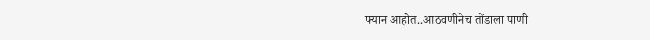फ्यान आहोत..आठवणीनेच तोंडाला पाणी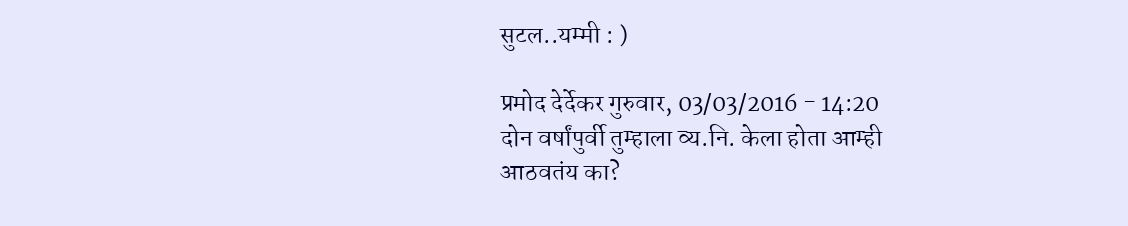सुटल..यम्मी : )

प्रमोद देर्देकर गुरुवार, 03/03/2016 - 14:20
दोन वर्षांपुर्वी तुम्हाला व्य.नि. केला होता आम्ही आठवतंय का?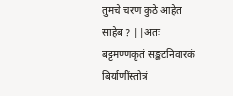तुमचे चरण कुठे आहेत साहेब ? ||अतः बट्टमण्णकृतं सङ्कटनिवारकं बिर्याणींस्तोत्रं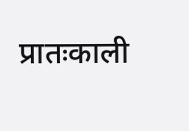प्रातःकाली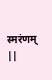स्मरंणम् ||